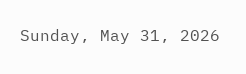Sunday, May 31, 2026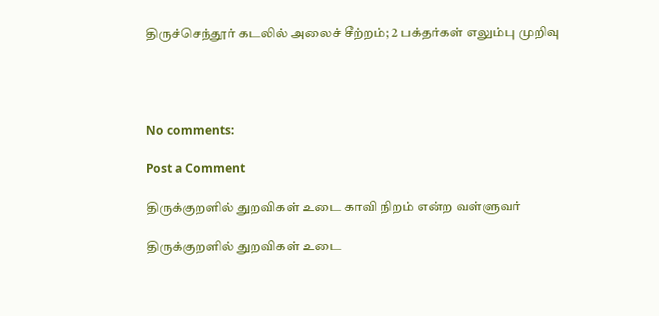திருச்செந்தூர் கடலில் அலைச் சீற்றம்; 2 பக்தர்கள் எலும்பு முறிவு




No comments:

Post a Comment

திருக்குறளில் துறவிகள் உடை காவி நிறம் என்ற வள்ளுவர்

திருக்குறளில் துறவிகள் உடை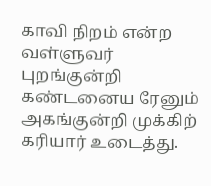காவி நிறம் என்ற வள்ளுவர்  புறங்குன்றி கண்டனைய ரேனும் அகங்குன்றி முக்கிற் கரியார் உடைத்து.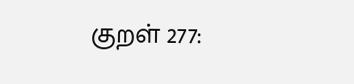குறள் 277: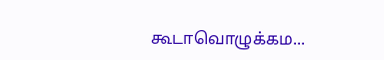கூடாவொழுக்கம...